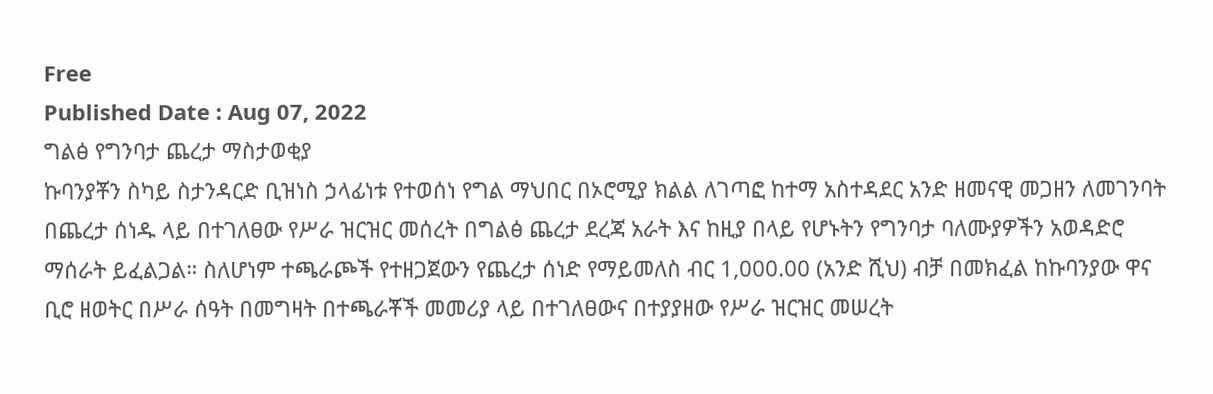Free
Published Date : Aug 07, 2022
ግልፅ የግንባታ ጨረታ ማስታወቂያ
ኩባንያቾን ስካይ ስታንዳርድ ቢዝነስ ኃላፊነቱ የተወሰነ የግል ማህበር በኦሮሚያ ክልል ለገጣፎ ከተማ አስተዳደር አንድ ዘመናዊ መጋዘን ለመገንባት በጨረታ ሰነዱ ላይ በተገለፀው የሥራ ዝርዝር መሰረት በግልፅ ጨረታ ደረጃ አራት እና ከዚያ በላይ የሆኑትን የግንባታ ባለሙያዎችን አወዳድሮ ማሰራት ይፈልጋል። ስለሆነም ተጫራጮች የተዘጋጀውን የጨረታ ሰነድ የማይመለስ ብር 1,000.00 (አንድ ሺህ) ብቻ በመክፈል ከኩባንያው ዋና ቢሮ ዘወትር በሥራ ሰዓት በመግዛት በተጫራቾች መመሪያ ላይ በተገለፀውና በተያያዘው የሥራ ዝርዝር መሠረት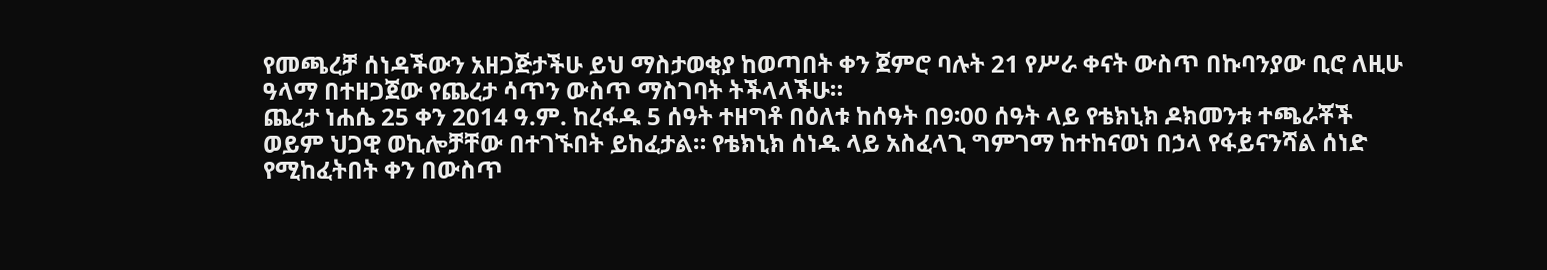የመጫረቻ ሰነዳችውን አዘጋጅታችሁ ይህ ማስታወቂያ ከወጣበት ቀን ጀምሮ ባሉት 21 የሥራ ቀናት ውስጥ በኩባንያው ቢሮ ለዚሁ ዓላማ በተዘጋጀው የጨረታ ሳጥን ውስጥ ማስገባት ትችላላችሁ።
ጨረታ ነሐሴ 25 ቀን 2014 ዓ.ም. ከረፋዱ 5 ሰዓት ተዘግቶ በዕለቱ ከሰዓት በ9፡00 ሰዓት ላይ የቴክኒክ ዶክመንቱ ተጫራቾች ወይም ህጋዊ ወኪሎቻቸው በተገኙበት ይከፈታል። የቴክኒክ ሰነዱ ላይ አስፈላጊ ግምገማ ከተከናወነ በኃላ የፋይናንሻል ሰነድ የሚከፈትበት ቀን በውስጥ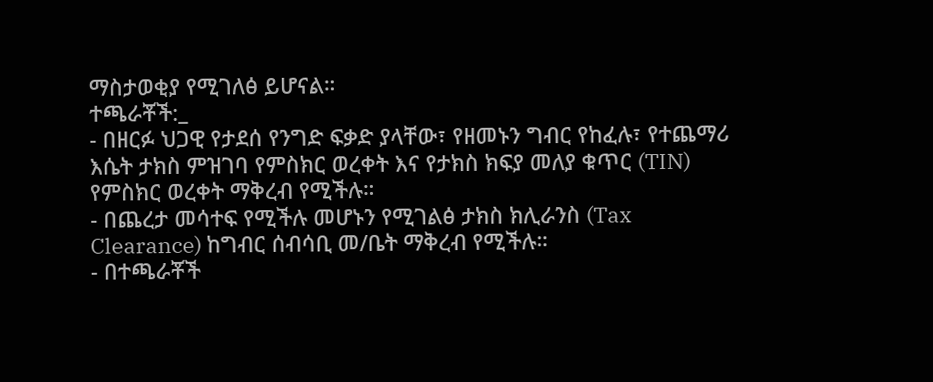ማስታወቂያ የሚገለፅ ይሆናል።
ተጫራቾች:_
- በዘርፉ ህጋዊ የታደሰ የንግድ ፍቃድ ያላቸው፣ የዘመኑን ግብር የከፈሉ፣ የተጨማሪ እሴት ታክስ ምዝገባ የምስክር ወረቀት እና የታክስ ክፍያ መለያ ቁጥር (TIN) የምስክር ወረቀት ማቅረብ የሚችሉ።
- በጨረታ መሳተፍ የሚችሉ መሆኑን የሚገልፅ ታክስ ክሊራንስ (Tax Clearance) ከግብር ሰብሳቢ መ/ቤት ማቅረብ የሚችሉ።
- በተጫራቾች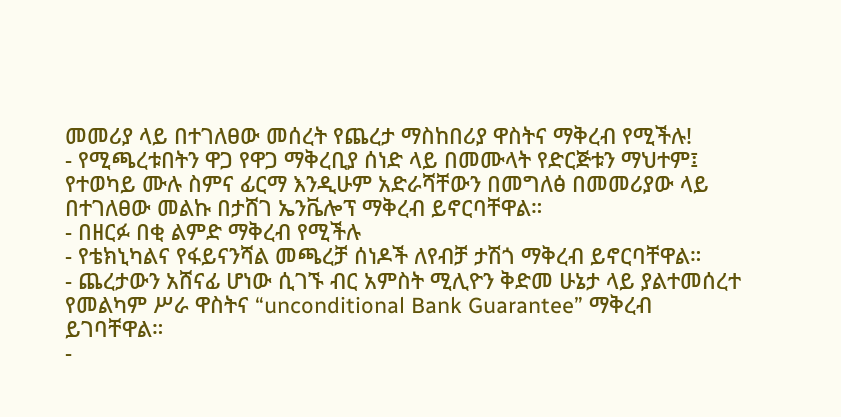መመሪያ ላይ በተገለፀው መሰረት የጨረታ ማስከበሪያ ዋስትና ማቅረብ የሚችሉ!
- የሚጫረቱበትን ዋጋ የዋጋ ማቅረቢያ ሰነድ ላይ በመሙላት የድርጅቱን ማህተም፤ የተወካይ ሙሉ ስምና ፊርማ እንዲሁም አድራሻቸውን በመግለፅ በመመሪያው ላይ በተገለፀው መልኩ በታሸገ ኤንቬሎፕ ማቅረብ ይኖርባቸዋል።
- በዘርፉ በቂ ልምድ ማቅረብ የሚችሉ
- የቴክኒካልና የፋይናንሻል መጫረቻ ሰነዶች ለየብቻ ታሽጎ ማቅረብ ይኖርባቸዋል።
- ጨረታውን አሸናፊ ሆነው ሲገኙ ብር አምስት ሚሊዮን ቅድመ ሁኔታ ላይ ያልተመሰረተ የመልካም ሥራ ዋስትና “unconditional Bank Guarantee” ማቅረብ ይገባቸዋል።
-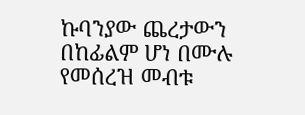ኩባንያው ጨረታውን በከፊልም ሆነ በሙሉ የመሰረዝ መብቱ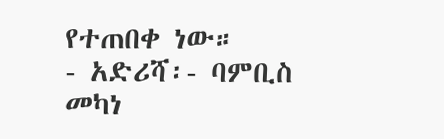የተጠበቀ ነው።
- አድሪሻ፡- ባምቢስ መካነ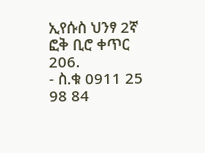ኢየሱስ ህንፃ 2ኛ ፎቅ ቢሮ ቀጥር 206.
- ስ.ቁ 0911 25 98 84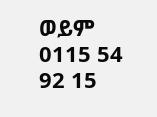ወይም 0115 54 92 15